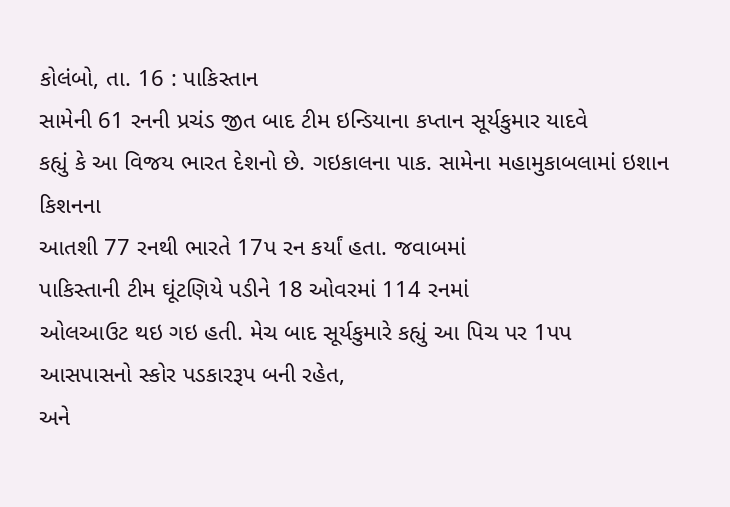કોલંબો, તા. 16 : પાકિસ્તાન
સામેની 61 રનની પ્રચંડ જીત બાદ ટીમ ઇન્ડિયાના કપ્તાન સૂર્યકુમાર યાદવે
કહ્યું કે આ વિજય ભારત દેશનો છે. ગઇકાલના પાક. સામેના મહામુકાબલામાં ઇશાન કિશનના
આતશી 77 રનથી ભારતે 17પ રન કર્યાં હતા. જવાબમાં
પાકિસ્તાની ટીમ ઘૂંટણિયે પડીને 18 ઓવરમાં 114 રનમાં
ઓલઆઉટ થઇ ગઇ હતી. મેચ બાદ સૂર્યકુમારે કહ્યું આ પિચ પર 1પપ
આસપાસનો સ્કોર પડકારરૂપ બની રહેત,
અને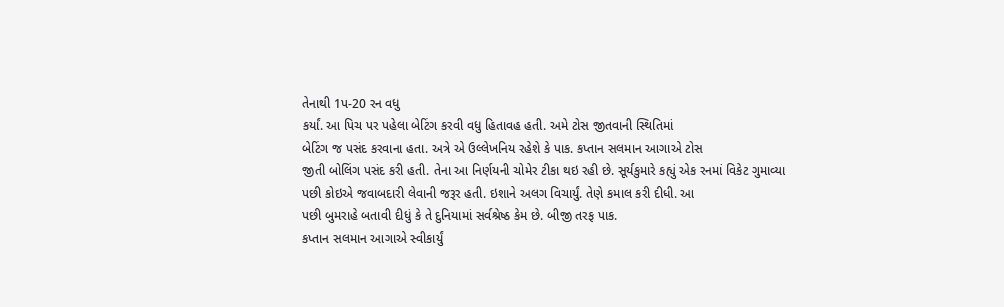તેનાથી 1પ-20 રન વધુ
કર્યાં. આ પિચ પર પહેલા બેટિંગ કરવી વધુ હિતાવહ હતી. અમે ટોસ જીતવાની સ્થિતિમાં
બેટિંગ જ પસંદ કરવાના હતા. અત્રે એ ઉલ્લેખનિય રહેશે કે પાક. કપ્તાન સલમાન આગાએ ટોસ
જીતી બોલિંગ પસંદ કરી હતી. તેના આ નિર્ણયની ચોમેર ટીકા થઇ રહી છે. સૂર્યકુમારે કહ્યું એક રનમાં વિકેટ ગુમાવ્યા
પછી કોઇએ જવાબદારી લેવાની જરૂર હતી. ઇશાને અલગ વિચાર્યું. તેણે કમાલ કરી દીધી. આ
પછી બુમરાહે બતાવી દીધું કે તે દુનિયામાં સર્વશ્રેષ્ઠ કેમ છે. બીજી તરફ પાક.
કપ્તાન સલમાન આગાએ સ્વીકાર્યું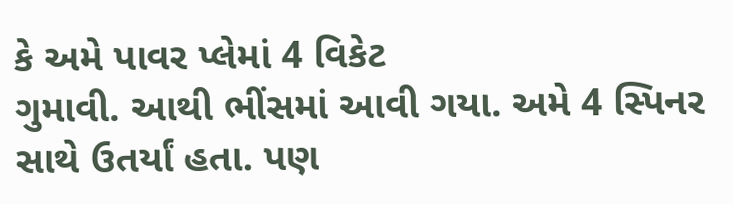કે અમે પાવર પ્લેમાં 4 વિકેટ
ગુમાવી. આથી ભીંસમાં આવી ગયા. અમે 4 સ્પિનર સાથે ઉતર્યાં હતા. પણ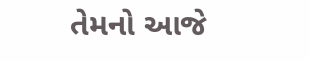તેમનો આજે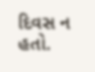દિવસ ન હતો.